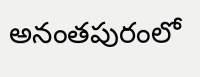అనంతపురంలో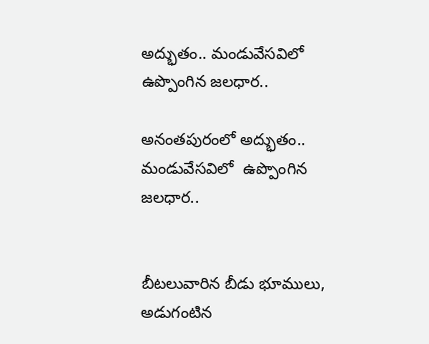అద్భుతం.. మండువేసవిలో ఉప్పొంగిన జలధార..

అనంతపురంలో అద్భుతం.. మండువేసవిలో  ఉప్పొంగిన జలధార..


బీటలువారిన బీడు భూములు, అడుగంటిన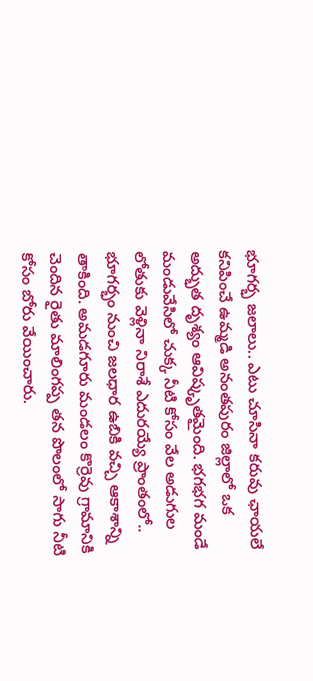భూగర్భ జలాలు.. ఎటు చూసినా కరువు ఛాయలే కనిపించే ఉమ్మడి అనంతపురం జిల్లాలో ఒక అద్భుత దృశ్యం ఆవిష్కృతమైంది. భగభగ మండే మండువేసిలో చుక్క నీటి కోసం వేల అడుగుల లోతుకు వెళ్లినా నిరాశే ఎదురయ్యే ప్రాంతంలో.. భూగర్భం నుంచి జలధార ఉబికి వచ్చి ఆకాశాన్ని తాకింది. అమడగూరు మండలం కొర్రెవు గ్రామానికి చెందిన రైతు మాలింగప్ప తన పొలంలో సాగు నీటి కోసం బోరు వేయించారు.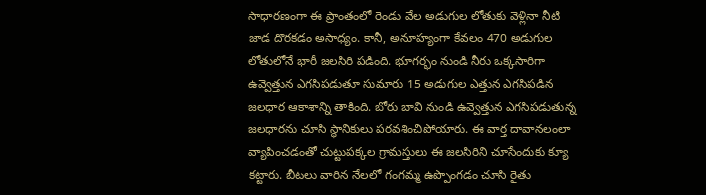సాధారణంగా ఈ ప్రాంతంలో రెండు వేల అడుగుల లోతుకు వెళ్లినా నీటి జాడ దొరకడం అసాధ్యం. కానీ, అనూహ్యంగా కేవలం 470 అడుగుల లోతులోనే భారీ జలసిరి పడింది. భూగర్భం నుండి నీరు ఒక్కసారిగా ఉవ్వెత్తున ఎగసిపడుతూ సుమారు 15 అడుగుల ఎత్తున ఎగసిపడిన జలధార ఆకాశాన్ని తాకింది. బోరు బావి నుండి ఉవ్వెత్తున ఎగసిపడుతున్న జలధారను చూసి స్థానికులు పరవశించిపోయారు. ఈ వార్త దావానలంలా వ్యాపించడంతో చుట్టుపక్కల గ్రామస్తులు ఈ జలసిరిని చూసేందుకు క్యూ కట్టారు. బీటలు వారిన నేలలో గంగమ్మ ఉప్పొంగడం చూసి రైతు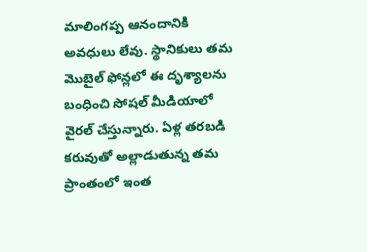మాలింగప్ప ఆనందానికి అవధులు లేవు. స్థానికులు తమ మొబైల్ ఫోన్లలో ఈ దృశ్యాలను బంధించి సోషల్ మీడియాలో వైరల్ చేస్తున్నారు. ఏళ్ల తరబడి కరువుతో అల్లాడుతున్న తమ ప్రాంతంలో ఇంత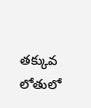తక్కువ లోతులో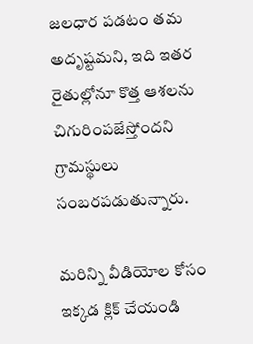జలధార పడటం తమ అదృష్టమని, ఇది ఇతర రైతుల్లోనూ కొత్త ఆశలను చిగురింపజేస్తోందని గ్రామస్థులు సంబరపడుతున్నారు.

మరిన్ని వీడియోల కోసం ఇక్కడ క్లిక్ చేయండి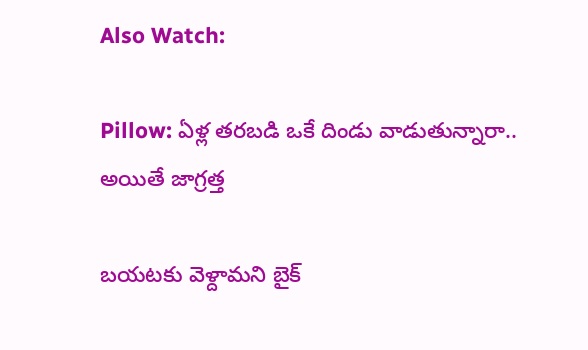Also Watch:

Pillow: ఏళ్ల తరబడి ఒకే దిండు వాడుతున్నారా.. అయితే జాగ్రత్త

బయటకు వెళ్దామని బైక్‌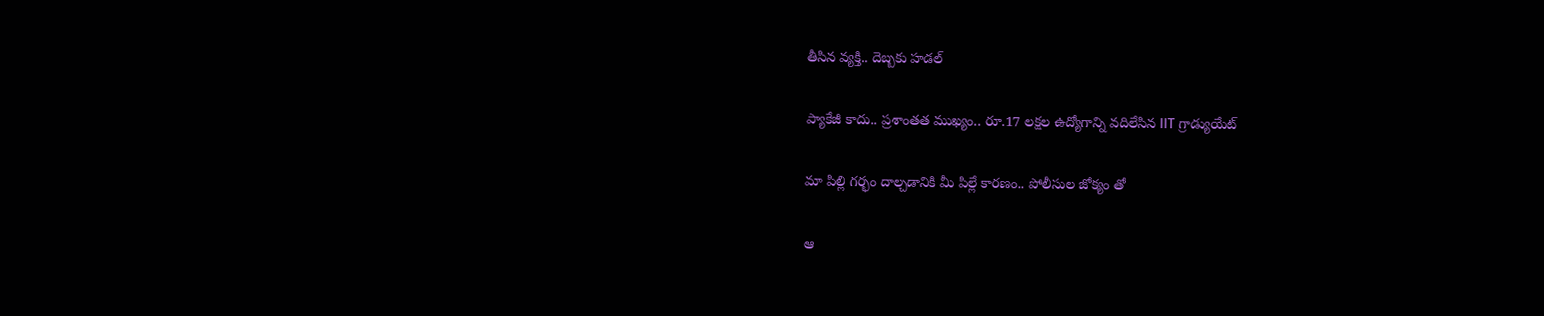తీసిన వ్యక్తి.. దెబ్బకు హడల్‌

ప్యాకేజీ కాదు.. ప్రశాంతత ముఖ్యం.. రూ.17 లక్షల ఉద్యోగాన్ని వదిలేసిన IIT గ్రాడ్యుయేట్

మా పిల్లి గర్భం దాల్చడానికి మీ పిల్లే కారణం.. పోలీసుల జోక్యం తో

ఆ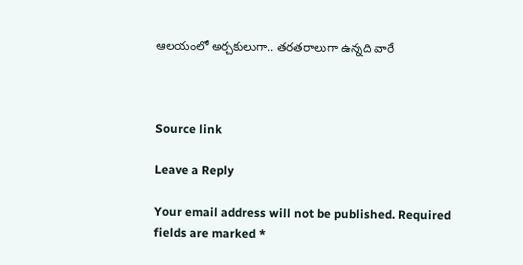ఆలయంలో అర్చకులుగా.. తరతరాలుగా ఉన్నది వారే



Source link

Leave a Reply

Your email address will not be published. Required fields are marked *